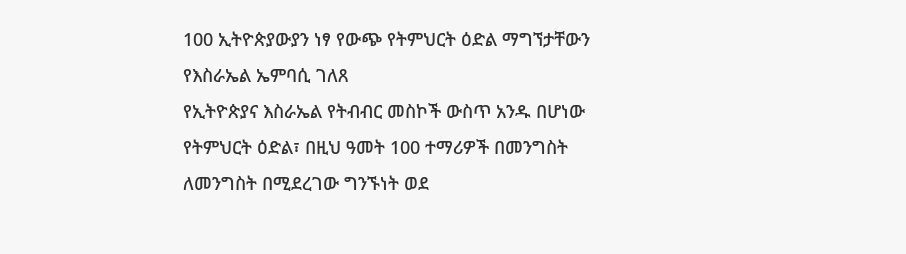100 ኢትዮጵያውያን ነፃ የውጭ የትምህርት ዕድል ማግኘታቸውን የእስራኤል ኤምባሲ ገለጸ
የኢትዮጵያና እስራኤል የትብብር መስኮች ውስጥ አንዱ በሆነው የትምህርት ዕድል፣ በዚህ ዓመት 100 ተማሪዎች በመንግስት ለመንግስት በሚደረገው ግንኙነት ወደ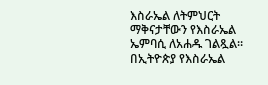እስራኤል ለትምህርት ማቅናታቸውን የእስራኤል ኤምባሲ ለአሐዱ ገልጿል።
በኢትዮጵያ የእስራኤል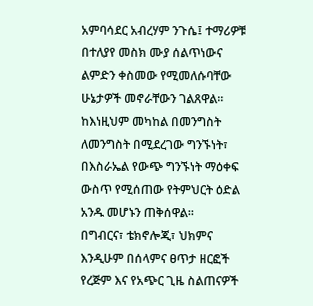አምባሳደር አብረሃም ንጉሴ፤ ተማሪዎቹ በተለያየ መስክ ሙያ ሰልጥነውና ልምድን ቀስመው የሚመለሱባቸው ሁኔታዎች መኖራቸውን ገልጸዋል።
ከእነዚህም መካከል በመንግስት ለመንግስት በሚደረገው ግንኙነት፣ በእስራኤል የውጭ ግንኙነት ማዕቀፍ ውስጥ የሚሰጠው የትምህርት ዕድል አንዱ መሆኑን ጠቅሰዋል።
በግብርና፣ ቴክኖሎጂ፣ ህክምና እንዲሁም በሰላምና ፀጥታ ዘርፎች የረጅም እና የአጭር ጊዜ ስልጠናዎች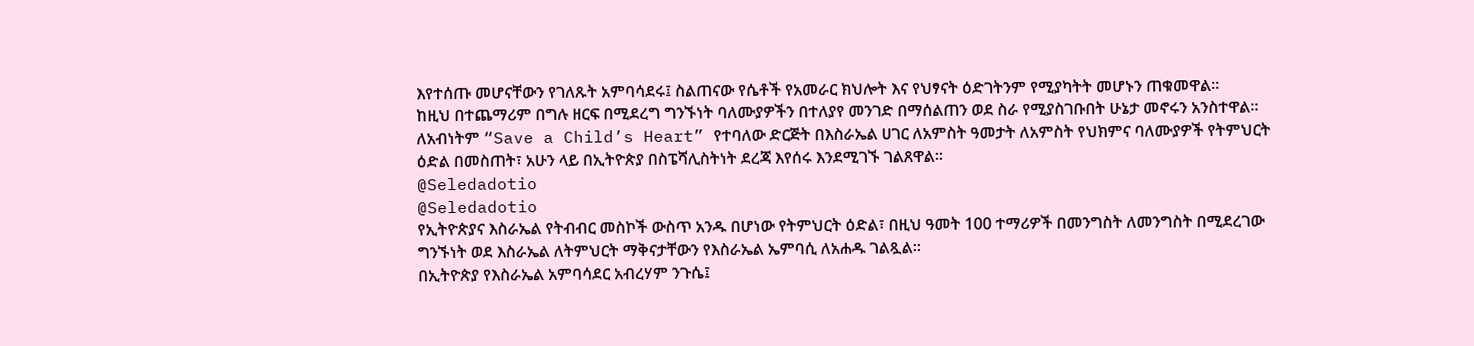እየተሰጡ መሆናቸውን የገለጹት አምባሳደሩ፤ ስልጠናው የሴቶች የአመራር ክህሎት እና የህፃናት ዕድገትንም የሚያካትት መሆኑን ጠቁመዋል።
ከዚህ በተጨማሪም በግሉ ዘርፍ በሚደረግ ግንኙነት ባለሙያዎችን በተለያየ መንገድ በማሰልጠን ወደ ስራ የሚያስገቡበት ሁኔታ መኖሩን አንስተዋል። ለአብነትም “Save a Child’s Heart” የተባለው ድርጅት በእስራኤል ሀገር ለአምስት ዓመታት ለአምስት የህክምና ባለሙያዎች የትምህርት ዕድል በመስጠት፣ አሁን ላይ በኢትዮጵያ በስፔሻሊስትነት ደረጃ እየሰሩ እንደሚገኙ ገልጸዋል።
@Seledadotio
@Seledadotio
የኢትዮጵያና እስራኤል የትብብር መስኮች ውስጥ አንዱ በሆነው የትምህርት ዕድል፣ በዚህ ዓመት 100 ተማሪዎች በመንግስት ለመንግስት በሚደረገው ግንኙነት ወደ እስራኤል ለትምህርት ማቅናታቸውን የእስራኤል ኤምባሲ ለአሐዱ ገልጿል።
በኢትዮጵያ የእስራኤል አምባሳደር አብረሃም ንጉሴ፤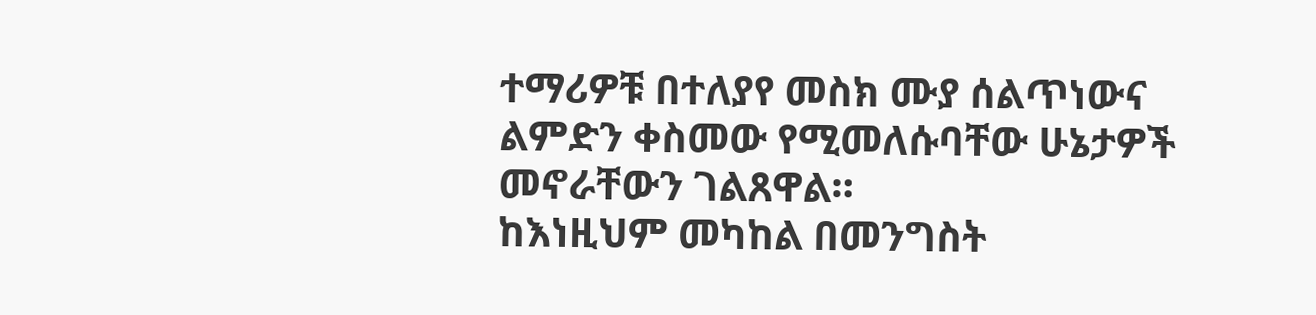ተማሪዎቹ በተለያየ መስክ ሙያ ሰልጥነውና ልምድን ቀስመው የሚመለሱባቸው ሁኔታዎች መኖራቸውን ገልጸዋል።
ከእነዚህም መካከል በመንግስት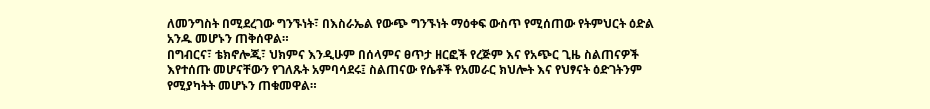ለመንግስት በሚደረገው ግንኙነት፣ በእስራኤል የውጭ ግንኙነት ማዕቀፍ ውስጥ የሚሰጠው የትምህርት ዕድል አንዱ መሆኑን ጠቅሰዋል።
በግብርና፣ ቴክኖሎጂ፣ ህክምና እንዲሁም በሰላምና ፀጥታ ዘርፎች የረጅም እና የአጭር ጊዜ ስልጠናዎች እየተሰጡ መሆናቸውን የገለጹት አምባሳደሩ፤ ስልጠናው የሴቶች የአመራር ክህሎት እና የህፃናት ዕድገትንም የሚያካትት መሆኑን ጠቁመዋል።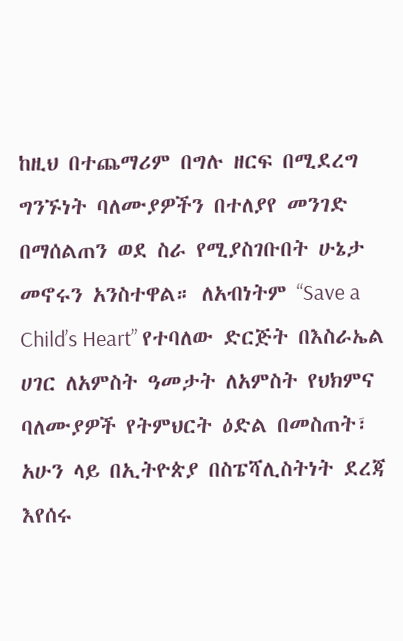ከዚህ በተጨማሪም በግሉ ዘርፍ በሚደረግ ግንኙነት ባለሙያዎችን በተለያየ መንገድ በማሰልጠን ወደ ስራ የሚያስገቡበት ሁኔታ መኖሩን አንስተዋል። ለአብነትም “Save a Child’s Heart” የተባለው ድርጅት በእስራኤል ሀገር ለአምስት ዓመታት ለአምስት የህክምና ባለሙያዎች የትምህርት ዕድል በመስጠት፣ አሁን ላይ በኢትዮጵያ በስፔሻሊስትነት ደረጃ እየሰሩ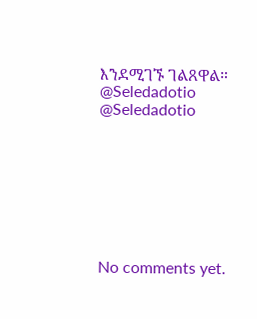እንደሚገኙ ገልጸዋል።
@Seledadotio
@Seledadotio








No comments yet.